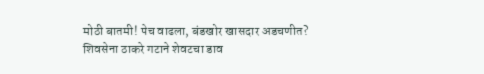मोठी बातमी! पेच वाढला, बंडखोर खासदार अडचणीत? शिवसेना ठाकरे गटाने शेवटचा डाव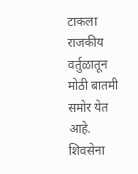टाकला
राजकीय वर्तुळातून मोठी बातमी समोर येत आहे. शिवसेना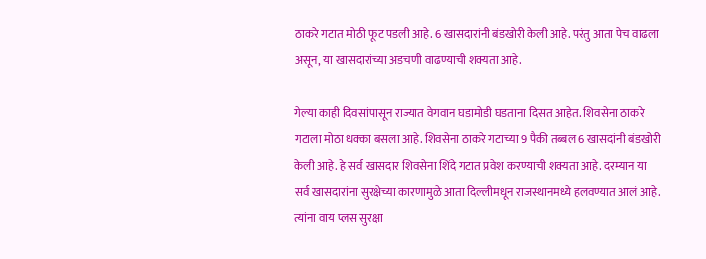ठाकरे गटात मोठी फूट पडली आहे. 6 खासदारांनी बंडखोरी केली आहे. परंतु आता पेच वाढला असून, या खासदारांच्या अडचणी वाढण्याची शक्यता आहे.

गेल्या काही दिवसांपासून राज्यात वेगवान घडामोडी घडताना दिसत आहेत. शिवसेना ठाकरे गटाला मोठा धक्का बसला आहे. शिवसेना ठाकरे गटाच्या 9 पैकी तब्बल 6 खासदांनी बंडखोरी केली आहे. हे सर्व खासदार शिवसेना शिंदे गटात प्रवेश करण्याची शक्यता आहे. दरम्यान या सर्व खासदारांना सुरक्षेच्या कारणामुळे आता दिल्लीमधून राजस्थानमध्ये हलवण्यात आलं आहे. त्यांना वाय प्लस सुरक्षा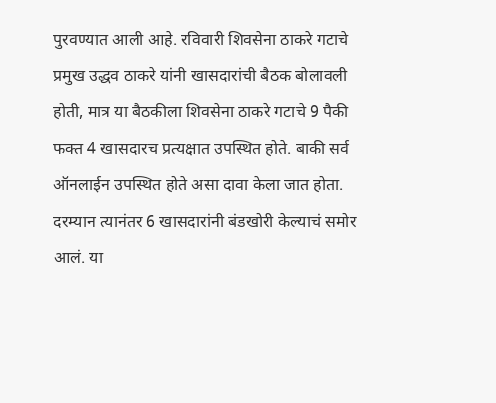पुरवण्यात आली आहे. रविवारी शिवसेना ठाकरे गटाचे प्रमुख उद्धव ठाकरे यांनी खासदारांची बैठक बोलावली होती, मात्र या बैठकीला शिवसेना ठाकरे गटाचे 9 पैकी फक्त 4 खासदारच प्रत्यक्षात उपस्थित होते. बाकी सर्व ऑनलाईन उपस्थित होते असा दावा केला जात होता.
दरम्यान त्यानंतर 6 खासदारांनी बंडखोरी केल्याचं समोर आलं. या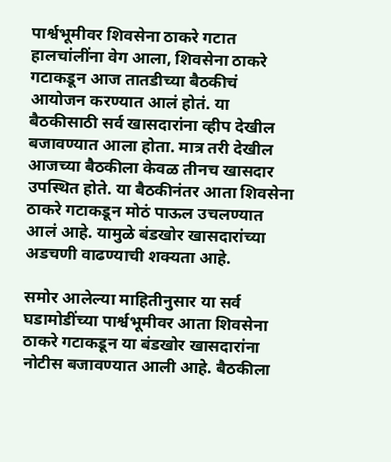पार्श्वभूमीवर शिवसेना ठाकरे गटात हालचांलींना वेग आला, शिवसेना ठाकरे गटाकडून आज तातडीच्या बैठकीचं आयोजन करण्यात आलं होतं. या बैठकीसाठी सर्व खासदारांना व्हीप देखील बजावण्यात आला होता. मात्र तरी देखील आजच्या बैठकीला केवळ तीनच खासदार उपस्थित होते. या बैठकीनंतर आता शिवसेना ठाकरे गटाकडून मोठं पाऊल उचलण्यात आलं आहे. यामुळे बंडखोर खासदारांच्या अडचणी वाढण्याची शक्यता आहे.

समोर आलेल्या माहितीनुसार या सर्व घडामोडींच्या पार्श्वभूमीवर आता शिवसेना ठाकरे गटाकडून या बंडखोर खासदारांना नोटीस बजावण्यात आली आहे. बैठकीला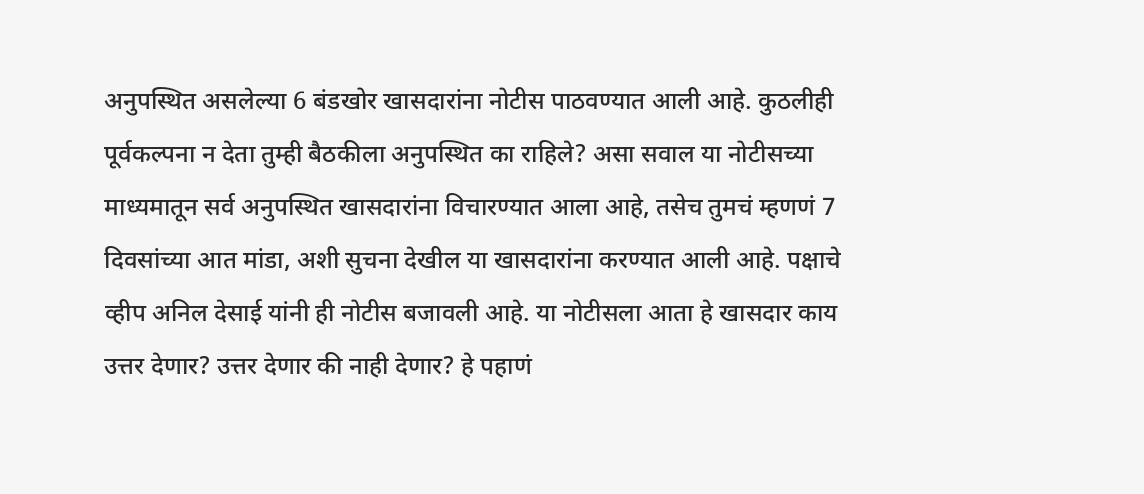अनुपस्थित असलेल्या 6 बंडखोर खासदारांना नोटीस पाठवण्यात आली आहे. कुठलीही पूर्वकल्पना न देता तुम्ही बैठकीला अनुपस्थित का राहिले? असा सवाल या नोटीसच्या माध्यमातून सर्व अनुपस्थित खासदारांना विचारण्यात आला आहे, तसेच तुमचं म्हणणं 7 दिवसांच्या आत मांडा, अशी सुचना देखील या खासदारांना करण्यात आली आहे. पक्षाचे व्हीप अनिल देसाई यांनी ही नोटीस बजावली आहे. या नोटीसला आता हे खासदार काय उत्तर देणार? उत्तर देणार की नाही देणार? हे पहाणं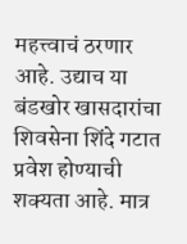महत्त्वाचं ठरणार आहे. उद्याच या बंडखोर खासदारांचा शिवसेना शिंदे गटात प्रवेश होण्याची शक्यता आहे. मात्र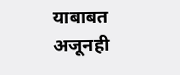याबाबत अजूनही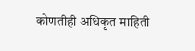कोणतीही अधिकृत माहिती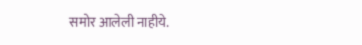समोर आलेली नाहीये.